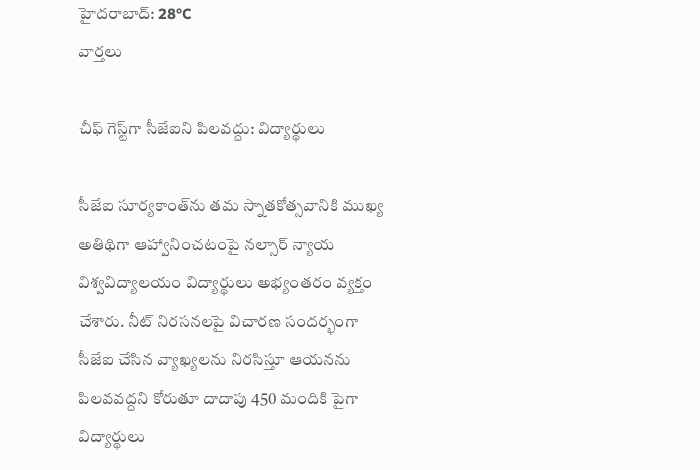హైదరాబాద్: 28°C
వార్తలు

చీఫ్ గెస్ట్‌గా సీజేఐని పిలవద్దు: విద్యార్థులు

సీజేఐ సూర్యకాంత్‌ను తమ స్నాతకోత్సవానికి ముఖ్య అతిథిగా ఆహ్వానించటంపై నల్సార్‌ న్యాయ విశ్వవిద్యాలయం విద్యార్థులు అభ్యంతరం వ్యక్తం చేశారు. నీట్ నిరసనలపై విచారణ సందర్భంగా సీజేఐ చేసిన వ్యాఖ్యలను నిరసిస్తూ ఆయనను పిలవవద్దని కోరుతూ దాదాపు 450 మందికి పైగా విద్యార్థులు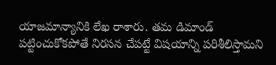యాజమాన్యానికి లేఖ రాశారు. తమ డిమాండ్ పట్టించుకోకపోతే నిరసన చేపట్టే విషయాన్ని పరిశీలిస్తామని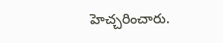హెచ్చరించారు.